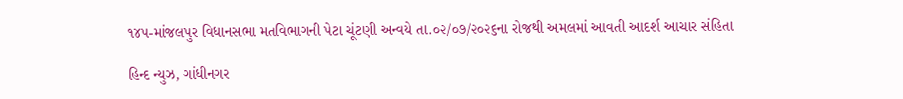૧૪૫-માંજલપુર વિધાનસભા મતવિભાગની પેટા ચૂંટણી અન્વયે તા.૦૨/૦૭/૨૦૨૬ના રોજથી અમલમાં આવતી આદર્શ આચાર સંહિતા

હિન્દ ન્યુઝ, ગાંધીનગર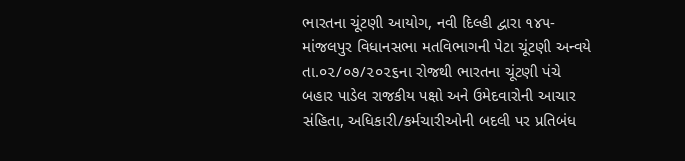ભારતના ચૂંટણી આયોગ, નવી દિલ્હી દ્વારા ૧૪૫-માંજલપુર વિધાનસભા મતવિભાગની પેટા ચૂંટણી અન્વયે તા.૦૨/૦૭/૨૦૨૬ના રોજથી ભારતના ચૂંટણી પંચે બહાર પાડેલ રાજકીય પક્ષો અને ઉમેદવારોની આચાર સંહિતા, અધિકારી/કર્મચારીઓની બદલી પર પ્રતિબંધ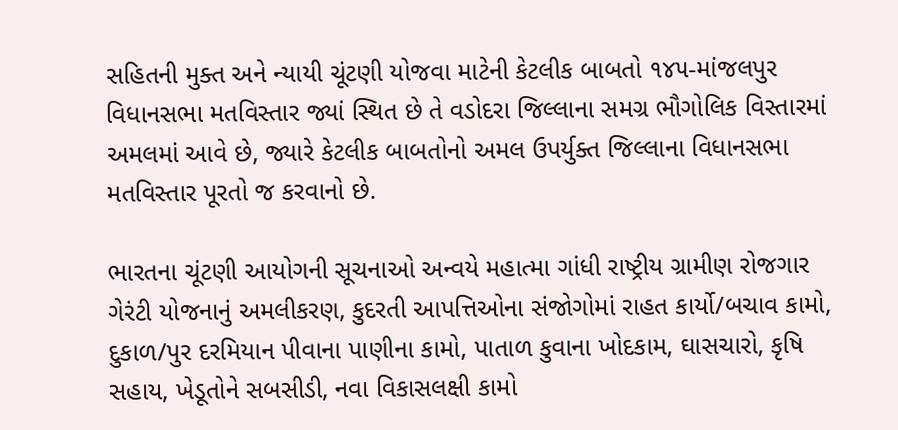સહિતની મુક્ત અને ન્યાયી ચૂંટણી યોજવા માટેની કેટલીક બાબતો ૧૪૫-માંજલપુર વિધાનસભા મતવિસ્તાર જ્યાં સ્થિત છે તે વડોદરા જિલ્લાના સમગ્ર ભૌગોલિક વિસ્તારમાં અમલમાં આવે છે, જ્યારે કેટલીક બાબતોનો અમલ ઉપર્યુક્ત જિલ્લાના વિધાનસભા મતવિસ્તાર પૂરતો જ કરવાનો છે.

ભારતના ચૂંટણી આયોગની સૂચનાઓ અન્વયે મહાત્મા ગાંધી રાષ્ટ્રીય ગ્રામીણ રોજગાર ગેરંટી યોજનાનું અમલીકરણ, કુદરતી આપત્તિઓના સંજોગોમાં રાહત કાર્યો/બચાવ કામો, દુકાળ/પુર દરમિયાન પીવાના પાણીના કામો, પાતાળ કુવાના ખોદકામ, ઘાસચારો, કૃષિ સહાય, ખેડૂતોને સબસીડી, નવા વિકાસલક્ષી કામો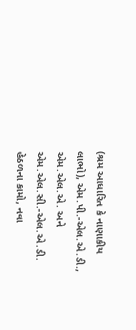(શ્રમ આધારિત કે નાણાકીય લાભો), એમ.પી.-એલ.એ.ડી., એમ.એલ.એ. અને એમ.એલ.સી.-એલ.એ.ડી. હેઠળના કામો, નવા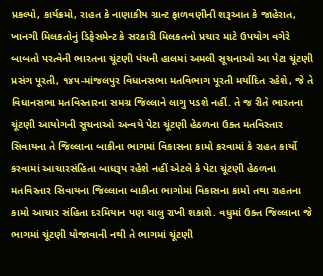પ્રકલ્પો, કાર્યક્રમો, રાહત કે નાણાકીય ગ્રાન્ટ ફાળવણીની શરૂઆત કે જાહેરાત, ખાનગી મિલકતોનું ડિફેસમેન્ટ કે સરકારી મિલકતનો પ્રચાર માટે ઉપયોગ વગેરે બાબતો પરત્વેની ભારતના ચૂંટણી પંચની હાલમાં અમલી સૂચનાઓ આ પેટા ચૂંટણી પ્રસંગ પૂરતી, ૧૪૫-માંજલપુર વિધાનસભા મતવિભાગ પૂરતી મર્યાદિત રહેશે, જે તે વિધાનસભા મતવિસ્તારના સમગ્ર જિલ્લાને લાગુ પડશે નહીં. તે જ રીતે ભારતના ચૂંટણી આયોગની સૂચનાઓ અન્વયે પેટા ચૂંટણી હેઠળના ઉક્ત મતવિસ્તાર સિવાયના તે જિલ્લાના બાકીના ભાગમાં વિકાસના કામો કરવામાં કે રાહત કાર્યો કરવામાં આચારસંહિતા બાધરૂપ રહેશે નહીં એટલે કે પેટા ચૂંટણી હેઠળના મતવિસ્તાર સિવાયના જિલ્લાના બાકીના ભાગોમાં વિકાસના કામો તથા રાહતના કામો આચાર સંહિતા દરમિયાન પણ ચાલુ રાખી શકાશે. વધુમાં ઉક્ત જિલ્લાના જે ભાગમાં ચૂંટણી યોજાવાની નથી તે ભાગમાં ચૂંટણી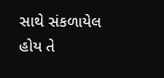સાથે સંકળાયેલ હોય તે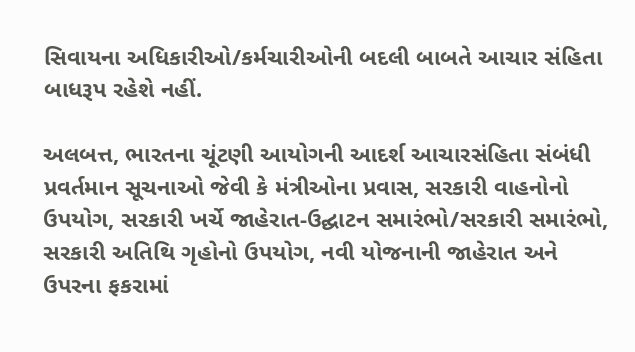સિવાયના અધિકારીઓ/કર્મચારીઓની બદલી બાબતે આચાર સંહિતા બાધરૂપ રહેશે નહીં.

અલબત્ત, ભારતના ચૂંટણી આયોગની આદર્શ આચારસંહિતા સંબંધી પ્રવર્તમાન સૂચનાઓ જેવી કે મંત્રીઓના પ્રવાસ, સરકારી વાહનોનો ઉપયોગ, સરકારી ખર્ચે જાહેરાત-ઉદ્ઘાટન સમારંભો/સરકારી સમારંભો, સરકારી અતિથિ ગૃહોનો ઉપયોગ, નવી યોજનાની જાહેરાત અને ઉપરના ફકરામાં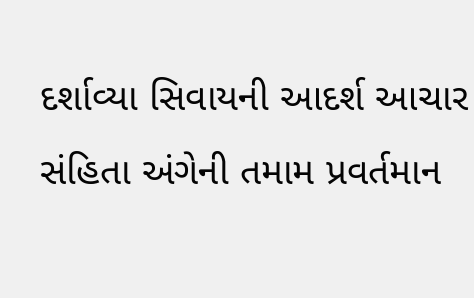દર્શાવ્યા સિવાયની આદર્શ આચાર સંહિતા અંગેની તમામ પ્રવર્તમાન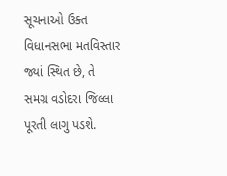સૂચનાઓ ઉક્ત વિધાનસભા મતવિસ્તાર જ્યાં સ્થિત છે, તે સમગ્ર વડોદરા જિલ્લા પૂરતી લાગુ પડશે.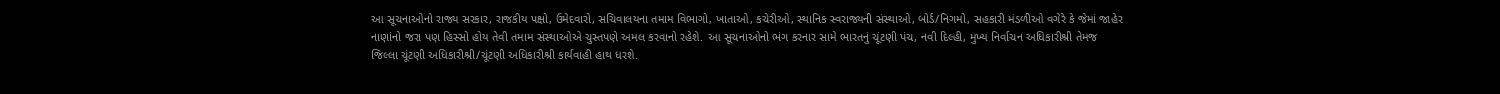આ સૂચનાઓનો રાજ્ય સરકાર, રાજકીય પક્ષો, ઉમેદવારો, સચિવાલયના તમામ વિભાગો, ખાતાઓ, કચેરીઓ, સ્થાનિક સ્વરાજ્યની સંસ્થાઓ, બોર્ડ/નિગમો, સહકારી મંડળીઓ વગેરે કે જેમાં જાહેર નાણાંનો જરા પણ હિસ્સો હોય તેવી તમામ સંસ્થાઓએ ચુસ્તપણે અમલ કરવાનો રહેશે. આ સૂચનાઓનો ભંગ કરનાર સામે ભારતનું ચૂંટણી પંચ, નવી દિલ્હી, મુખ્ય નિર્વાચન અધિકારીશ્રી તેમજ જિલ્લા ચૂંટણી અધિકારીશ્રી/ચૂંટણી અધિકારીશ્રી કાર્યવાહી હાથ ધરશે.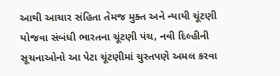આથી આચાર સંહિતા તેમજ મુક્ત અને ન્યાયી ચૂંટણી યોજવા સંબંધી ભારતના ચૂંટણી પંચ, નવી દિલ્હીની સૂચનાઓનો આ પેટા ચૂંટણીમાં ચુસ્તપણે અમલ કરવા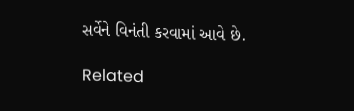સર્વેને વિનંતી કરવામાં આવે છે.

Related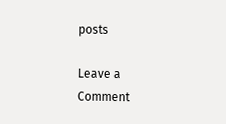posts

Leave a Comment